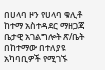በሀላባ ዞን የሀላባ ቁሊቶ ከተማ አስተዳደር ማዘጋጃ ቤታዊ አገልግሎት ጽ/ቤት በከተማው በተለያዩ አካባቢዎች የሚገኙ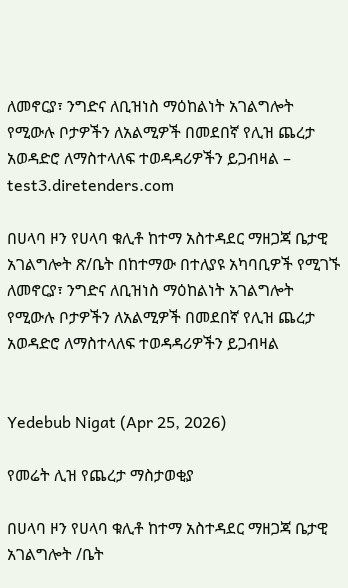ለመኖርያ፣ ንግድና ለቢዝነስ ማዕከልነት አገልግሎት የሚውሉ ቦታዎችን ለአልሚዎች በመደበኛ የሊዝ ጨረታ አወዳድሮ ለማስተላለፍ ተወዳዳሪዎችን ይጋብዛል – test3.diretenders.com

በሀላባ ዞን የሀላባ ቁሊቶ ከተማ አስተዳደር ማዘጋጃ ቤታዊ አገልግሎት ጽ/ቤት በከተማው በተለያዩ አካባቢዎች የሚገኙ ለመኖርያ፣ ንግድና ለቢዝነስ ማዕከልነት አገልግሎት የሚውሉ ቦታዎችን ለአልሚዎች በመደበኛ የሊዝ ጨረታ አወዳድሮ ለማስተላለፍ ተወዳዳሪዎችን ይጋብዛል


Yedebub Nigat (Apr 25, 2026)

የመሬት ሊዝ የጨረታ ማስታወቂያ

በሀላባ ዞን የሀላባ ቁሊቶ ከተማ አስተዳደር ማዘጋጃ ቤታዊ አገልግሎት /ቤት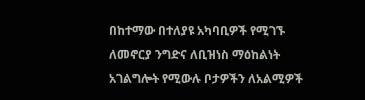በከተማው በተለያዩ አካባቢዎች የሚገኙ ለመኖርያ ንግድና ለቢዝነስ ማዕከልነት አገልግሎት የሚውሉ ቦታዎችን ለአልሚዎች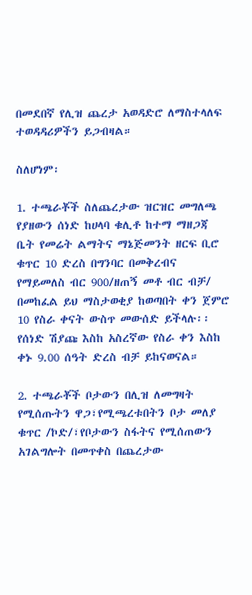በመደበኛ የሊዝ ጨረታ አወዳድሮ ለማስተላለፍ ተወዳዳሪዎችን ይጋብዛል።

ስለሆነም፡

1. ተጫራቾች ስለጨረታው ዝርዝር መግለጫ የያዘውን ሰነድ ከሀላባ ቁሊቶ ከተማ ማዘጋጃ ቤት የመሬት ልማትና ማኔጅመንት ዘርፍ ቢሮ ቁጥር 10 ድረስ በግንባር በመቅረብና የማይመለስ ብር 900/ዘጠኝ መቶ ብር ብቻ/ በመከፈል ይህ ማስታወቂያ ከወጣበት ቀን ጀምሮ 10 የስራ ቀናት ውስጥ መውሰድ ይችላሉ፡፡የሰነድ ሽያጩ እስከ አስረኛው የስራ ቀን እስከ ቀኑ 9.00 ሰዓት ድረስ ብቻ ይከናወናል።

2. ተጫራቾች ቦታውን በሊዝ ለመግዛት የሚሰጡትን ዋጋ፣የሚጫረቱበትን ቦታ መለያ ቁጥር /ኮድ/፣የቦታውን ስፋትና የሚሰጠውን አገልግሎት በመጥቀስ በጨረታው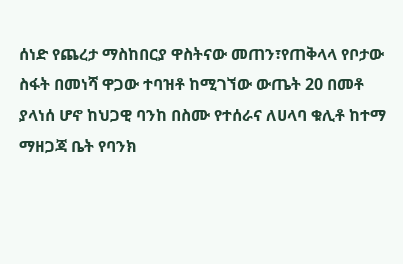ሰነድ የጨረታ ማስከበርያ ዋስትናው መጠን፣የጠቅላላ የቦታው ስፋት በመነሻ ዋጋው ተባዝቶ ከሚገኘው ውጤት 20 በመቶ ያላነሰ ሆኖ ከህጋዊ ባንከ በስሙ የተሰራና ለሀላባ ቁሊቶ ከተማ ማዘጋጃ ቤት የባንክ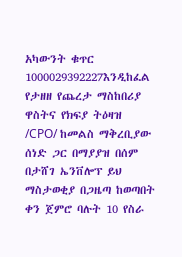አካውንት ቁጥር 1000029392227እንዲከፈል የታዘዘ የጨረታ ማስከበሪያ ዋስትና የክፍያ ትዕዛዝ /CPO/ ከመልስ ማቅረቢያው ሰነድ ጋር በማያያዝ በሰም በታሸገ ኤንቨሎፕ ይህ ማስታወቂያ በጋዜጣ ከወጣበት ቀን ጀምሮ ባሉት 10 የስራ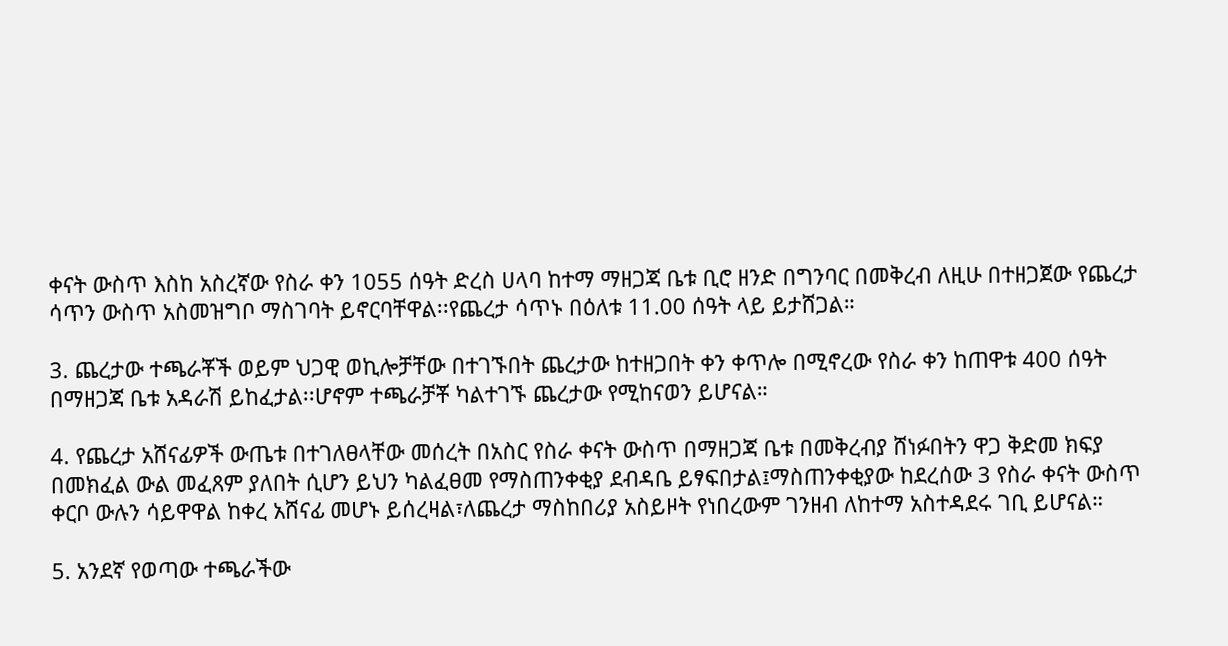ቀናት ውስጥ እስከ አስረኛው የስራ ቀን 1055 ሰዓት ድረስ ሀላባ ከተማ ማዘጋጃ ቤቱ ቢሮ ዘንድ በግንባር በመቅረብ ለዚሁ በተዘጋጀው የጨረታ ሳጥን ውስጥ አስመዝግቦ ማስገባት ይኖርባቸዋል፡፡የጨረታ ሳጥኑ በዕለቱ 11.00 ሰዓት ላይ ይታሸጋል።

3. ጨረታው ተጫራቾች ወይም ህጋዊ ወኪሎቻቸው በተገኙበት ጨረታው ከተዘጋበት ቀን ቀጥሎ በሚኖረው የስራ ቀን ከጠዋቱ 400 ሰዓት በማዘጋጃ ቤቱ አዳራሽ ይከፈታል፡፡ሆኖም ተጫራቻቾ ካልተገኙ ጨረታው የሚከናወን ይሆናል።

4. የጨረታ አሸናፊዎች ውጤቱ በተገለፀላቸው መሰረት በአስር የስራ ቀናት ውስጥ በማዘጋጃ ቤቱ በመቅረብያ ሸነፉበትን ዋጋ ቅድመ ክፍያ በመክፈል ውል መፈጸም ያለበት ሲሆን ይህን ካልፈፀመ የማስጠንቀቂያ ደብዳቤ ይፃፍበታል፤ማስጠንቀቂያው ከደረሰው 3 የስራ ቀናት ውስጥ ቀርቦ ውሉን ሳይዋዋል ከቀረ አሸናፊ መሆኑ ይሰረዛል፣ለጨረታ ማስከበሪያ አስይዞት የነበረውም ገንዘብ ለከተማ አስተዳደሩ ገቢ ይሆናል።

5. አንደኛ የወጣው ተጫራችው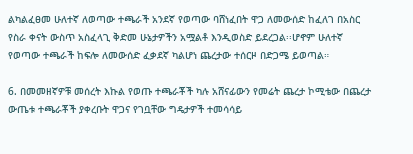ልካልፈፀመ ሁለተኛ ለወጣው ተጫራች አንደኛ የወጣው ባሸነፈበት ዋጋ ለመውሰድ ከፈለገ በአስር የስራ ቀናት ውስጥ አስፈላጊ ቅድመ ሁኔታዎችን አሟልቶ እንዲወስድ ይደረጋል፡፡ሆኖም ሁለተኛ የወጣው ተጫራች ከፍሎ ለመውሰድ ፈቃደኛ ካልሆነ ጨረታው ተሰርዞ በድጋሜ ይወጣል።

6. በመመዘኛዎቹ መሰረት እኩል የወጡ ተጫራቾች ካሉ አሸናፊውን የመሬት ጨረታ ኮሚቴው በጨረታ ውጤቱ ተጫራቾች ያቀረቡት ዋጋና የገቧቸው ግዴታዎች ተመሳሳይ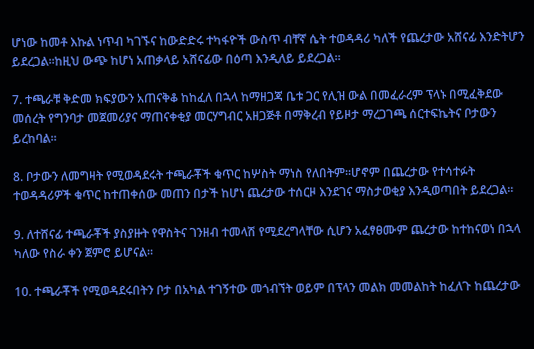ሆነው ከመቶ እኩል ነጥብ ካገኙና ከውድድሩ ተካፋዮች ውስጥ ብቸኛ ሴት ተወዳዳሪ ካለች የጨረታው አሸናፊ እንድትሆን ይደረጋል፡፡ከዚህ ውጭ ከሆነ አጠቃላይ አሸናፊው በዕጣ እንዲለይ ይደረጋል።

7. ተጫራቹ ቅድመ ክፍያውን አጠናቅቆ ከከፈለ በኋላ ከማዘጋጃ ቤቱ ጋር የሊዝ ውል በመፈራረም ፕላኑ በሚፈቅደው መሰረት የግንባታ መጀመሪያና ማጠናቀቂያ መርሃግብር አዘጋጅቶ በማቅረብ የይዞታ ማረጋገጫ ሰርተፍኬትና ቦታውን ይረከባል።

8. ቦታውን ለመግዛት የሚወዳደሩት ተጫራቾች ቁጥር ከሦስት ማነስ የለበትም፡፡ሆኖም በጨረታው የተሳተፉት ተወዳዳሪዎች ቁጥር ከተጠቀሰው መጠን በታች ከሆነ ጨረታው ተሰርዞ እንደገና ማስታወቂያ እንዲወጣበት ይደረጋል።

9. ለተሸናፊ ተጫራቾች ያስያዙት የዋስትና ገንዘብ ተመላሽ የሚደረግላቸው ሲሆን አፈፃፀሙም ጨረታው ከተከናወነ በኋላ ካለው የስራ ቀን ጀምሮ ይሆናል።

10. ተጫራቾች የሚወዳደሩበትን ቦታ በአካል ተገኝተው መጎብኘት ወይም በፕላን መልክ መመልከት ከፈለጉ ከጨረታው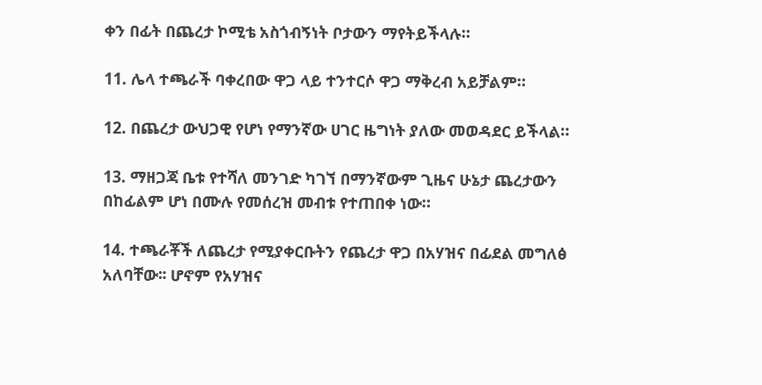ቀን በፊት በጨረታ ኮሚቴ አስጎብኝነት ቦታውን ማየትይችላሉ።

11. ሌላ ተጫራች ባቀረበው ዋጋ ላይ ተንተርሶ ዋጋ ማቅረብ አይቻልም።

12. በጨረታ ውህጋዊ የሆነ የማንኛው ሀገር ዜግነት ያለው መወዳደር ይችላል።

13. ማዘጋጃ ቤቱ የተሻለ መንገድ ካገኘ በማንኛውም ጊዜና ሁኔታ ጨረታውን በከፊልም ሆነ በሙሉ የመሰረዝ መብቱ የተጠበቀ ነው።

14. ተጫራቾች ለጨረታ የሚያቀርቡትን የጨረታ ዋጋ በአሃዝና በፊደል መግለፅ አለባቸው፡፡ ሆኖም የአሃዝና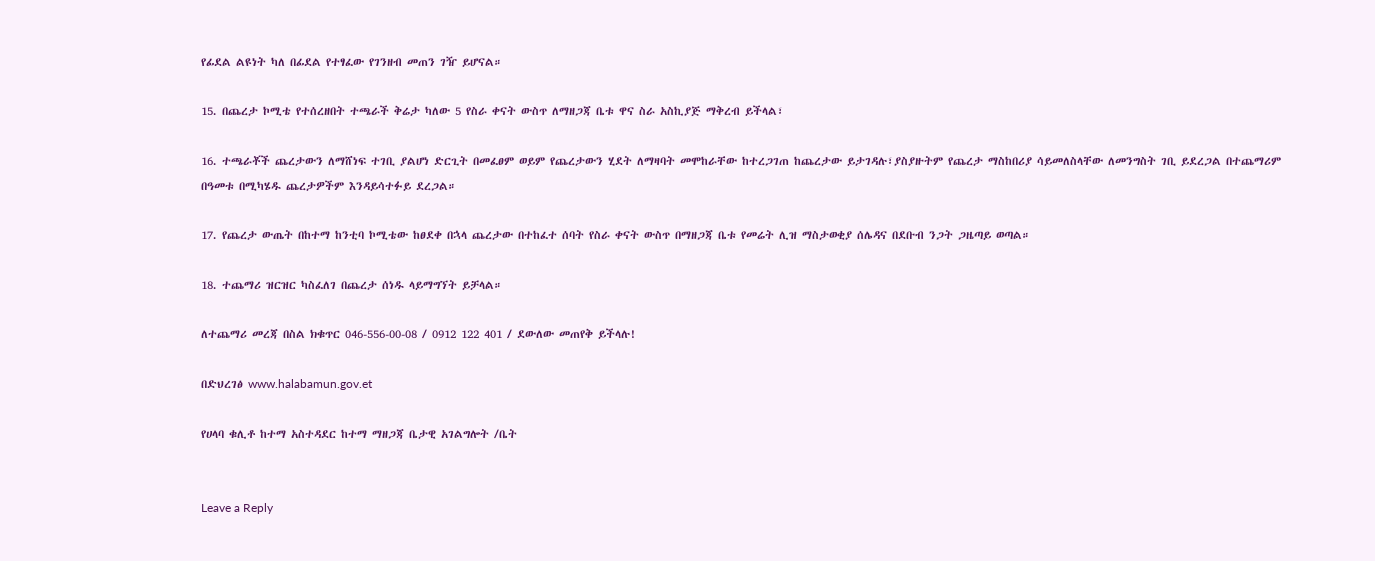የፊደል ልዩነት ካለ በፊደል የተፃፈው የገንዘብ መጠን ገዥ ይሆናል።

15. በጨረታ ኮሚቴ የተሰረዘበት ተጫራች ቅሬታ ካለው 5 የስራ ቀናት ውስጥ ለማዘጋጃ ቤቱ ዋና ስራ አስኪያጅ ማቅረብ ይችላል፣

16. ተጫራቾች ጨረታውን ለማሸነፍ ተገቢ ያልሆነ ድርጊት በመፈፀም ወይም የጨረታውን ሂደት ለማዛባት መሞከራቸው ከተረጋገጠ ከጨረታው ይታገዳሉ፣ያስያዙትም የጨረታ ማስከበሪያ ሳይመለስላቸው ለመንግስት ገቢ ይደረጋል በተጨማሪም በዓመቱ በሚካሄዱ ጨረታዎችም እንዳይሳተፉይ ደረጋል።

17. የጨረታ ውጤት በከተማ ከንቲባ ኮሚቴው ከፀደቀ በኋላ ጨረታው በተከፈተ ሰባት የስራ ቀናት ውስጥ በማዘጋጃ ቤቱ የመሬት ሊዝ ማስታወቂያ ሰሌዳና በደቡብ ንጋት ጋዜጣይ ወጣል።

18. ተጨማሪ ዝርዝር ካስፈለገ በጨረታ ሰነዱ ላይማግኘት ይቻላል።

ለተጨማሪ መረጃ በስል ክቁጥር 046-556-00-08 / 0912 122 401 / ደውለው መጠየቅ ይችላሉ!

በድህረገፅ www.halabamun.gov.et

የሀላባ ቁሊቶ ከተማ አስተዳደር ከተማ ማዘጋጃ ቤታዊ አገልግሎት /ቤት


Leave a Reply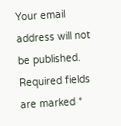Your email address will not be published. Required fields are marked *